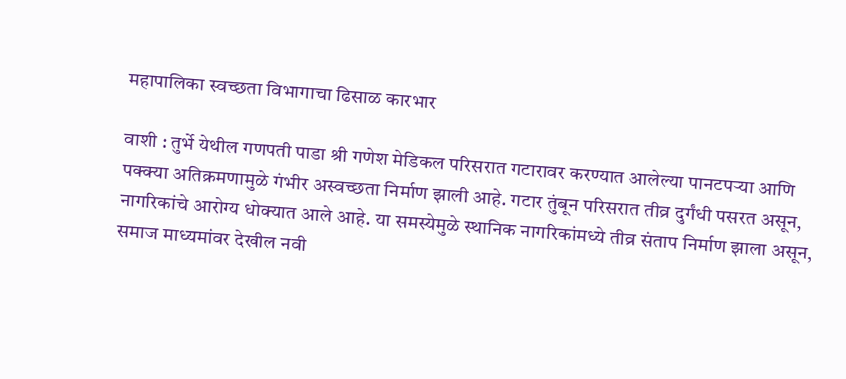महापालिका स्वच्छता विभागाचा ढिसाळ कारभार

वाशी : तुर्भे येथील गणपती पाडा श्री गणेश मेडिकल परिसरात गटारावर करण्यात आलेल्या पानटपऱ्या आणि पक्क्या अतिक्रमणामुळे गंभीर अस्वच्छता निर्माण झाली आहे. गटार तुंबून परिसरात तीव्र दुर्गंधी पसरत असून, नागरिकांचे आरोग्य धोक्यात आले आहे. या समस्येमुळे स्थानिक नागरिकांमध्ये तीव्र संताप निर्माण झाला असून, समाज माध्यमांवर देखील नवी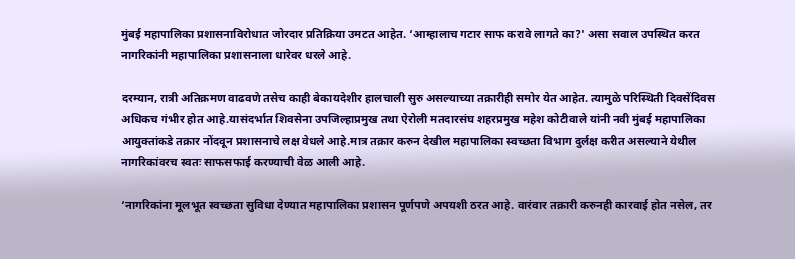मुंबई महापालिका प्रशासनाविरोधात जोरदार प्रतिक्रिया उमटत आहेत. ‘आम्हालाच गटार साफ करावे लागते का?' असा सवाल उपस्थित करत नागरिकांनी महापालिका प्रशासनाला धारेवर धरले आहे.

दरम्यान, रात्री अतिक्रमण वाढवणे तसेच काही बेकायदेशीर हालचाली सुरु असल्याच्या तक्रारीही समोर येत आहेत. त्यामुळे परिस्थिती दिवसेंदिवस अधिकच गंभीर होत आहे.यासंदर्भात शिवसेना उपजिल्हाप्रमुख तथा ऐरोली मतदारसंघ शहरप्रमुख महेश कोटीवाले यांनी नवी मुंबई महापालिका आयुक्तांकडे तक्रार नोंदवून प्रशासनाचे लक्ष वेधले आहे.मात्र तक्रार करुन देखील महापालिका स्वच्छता विभाग दुर्लक्ष करीत असल्याने येथील नागरिकांवरच स्वतः साफसफाई करण्याची वेळ आली आहे.

‘नागरिकांना मूलभूत स्वच्छता सुविधा देण्यात महापालिका प्रशासन पूर्णपणे अपयशी ठरत आहे. वारंवार तक्रारी करुनही कारवाई होत नसेल, तर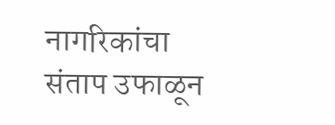नागरिकांचा संताप उफाळून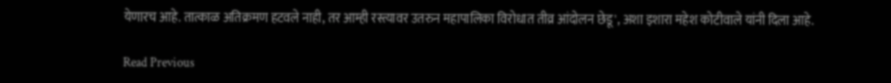येणारच आहे. तात्काळ अतिक्रमण हटवले नाही, तर आम्ही रस्त्यावर उतरुन महापालिका विरोधात तीव्र आंदोलन छेडू', अशा इशारा महेश कोटीवाले यांनी दिला आहे.

Read Previous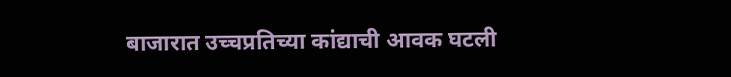बाजारात उच्चप्रतिच्या कांद्याची आवक घटली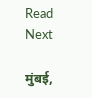Read Next

मुंबई,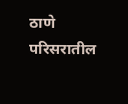ठाणे परिसरातील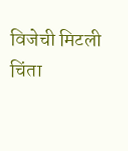विजेची मिटली चिंता